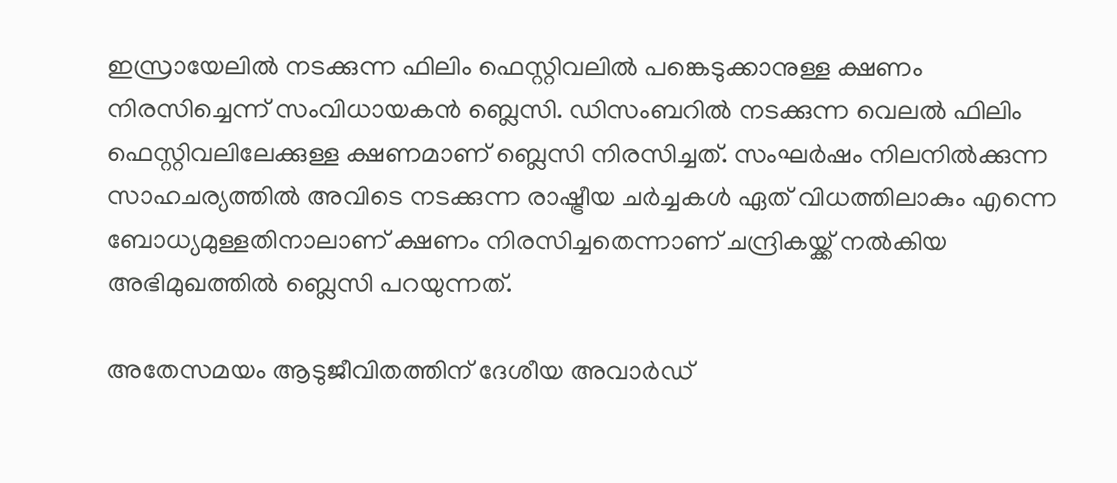ഇസ്രായേലില്‍ നടക്കുന്ന ഫിലിം ഫെസ്റ്റിവലില്‍ പങ്കെടുക്കാനുള്ള ക്ഷണം നിരസിച്ചെന്ന് സംവിധായകന്‍ ബ്ലെസി. ഡിസംബറില്‍ നടക്കുന്ന വെലല്‍ ഫിലിം ഫെസ്റ്റിവലിലേക്കുള്ള ക്ഷണമാണ് ബ്ലെസി നിരസിച്ചത്. സംഘര്‍ഷം നിലനില്‍ക്കുന്ന സാഹചര്യത്തില്‍ അവിടെ നടക്കുന്ന രാഷ്ട്രീയ ചര്‍ച്ചകള്‍ ഏത് വിധത്തിലാകും എന്നെ ബോധ്യമുള്ളതിനാലാണ് ക്ഷണം നിരസിച്ചതെന്നാണ് ചന്ദ്രികയ്ക്ക് നല്‍കിയ അഭിമുഖത്തില്‍ ബ്ലെസി പറയുന്നത്.

അതേസമയം ആടുജീവിതത്തിന് ദേശീയ അവാര്‍ഡ്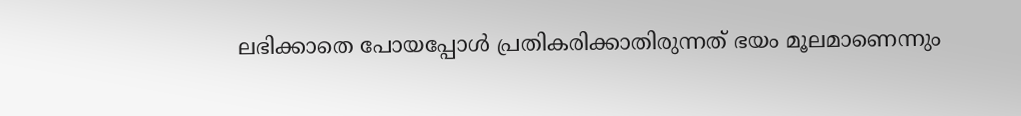ലഭിക്കാതെ പോയപ്പോള്‍ പ്രതികരിക്കാതിരുന്നത് ഭയം മൂലമാണെന്നും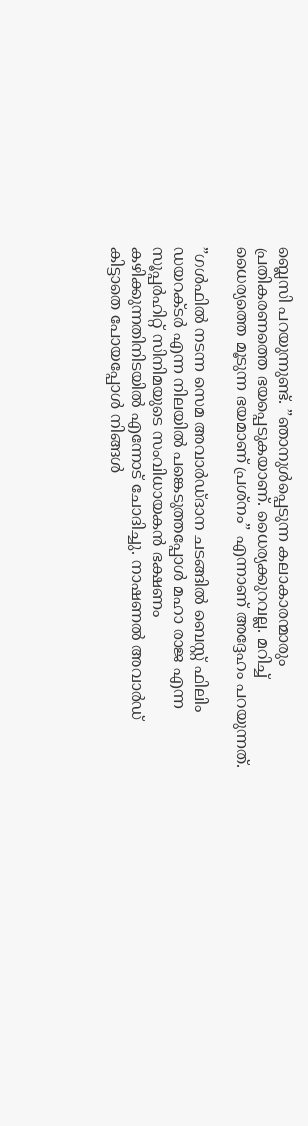ബ്ലെസി പറയുന്നുണ്ട്. ”ഞാനുള്‍പ്പെടുന്ന കലാകാരന്മാരും പ്രതികരണത്തെ ഭയപ്പെടുകയാണ്. ധൈര്യക്കുറവല്ല. മറിച്ച് ധൈര്യത്തെ മൂടുന്ന ഭയമാണ് പ്രശ്‌നം” എന്നാണ് അദ്ദേഹം പറയുന്നത്.

”ഗള്‍ഫില്‍ നടന്ന സെമ അവാര്‍ഡ്ദാന ചടങ്ങില്‍ ബെസ്റ്റ് ഫിലിം ഡയറക്ടര്‍ എന്ന നിലയില്‍ പങ്കെടുത്തപ്പോള്‍ മഹാ രാജ എന്ന സൂപ്പര്‍ഹിറ്റ് സിനിമയുടെ സംവിധായകന്‍ ഭക്ഷണം കഴിക്കുന്നതിനിടയില്‍ എന്നോട് ചോദിച്ചു. നാഷണല്‍ അവാര്‍ഡ് കിട്ടാതെ പോയപ്പോള്‍ നിങ്ങള്‍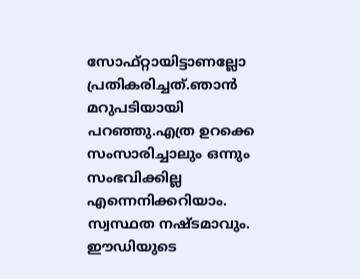സോഫ്റ്റായിട്ടാണല്ലോ പ്രതികരിച്ചത്.ഞാന്‍ മറുപടിയായി പറഞ്ഞു.എത്ര ഉറക്കെ സംസാരിച്ചാലും ഒന്നും സംഭവിക്കില്ല എന്നെനിക്കറിയാം. സ്വസ്ഥത നഷ്ടമാവും. ഈഡിയുടെ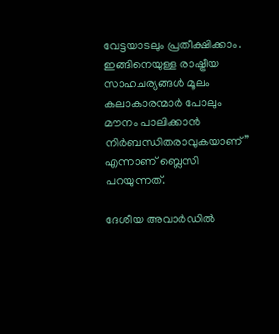വേട്ടയാടലും പ്രതീക്ഷിക്കാം. ഇങ്ങിനെയുള്ള രാഷ്ട്രീയ സാഹചര്യങ്ങള്‍ മൂലം കലാകാരന്മാര്‍ പോലും മൗനം പാലിക്കാന്‍ നിര്‍ബന്ധിതരാവുകയാണ്” എന്നാണ് ബ്ലെസി പറയുന്നത്.

ദേശീയ അവാര്‍ഡില്‍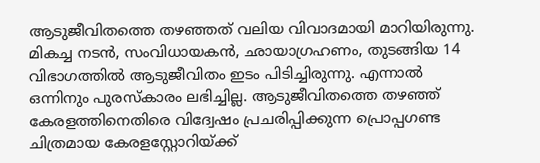ആടുജീവിതത്തെ തഴഞ്ഞത് വലിയ വിവാദമായി മാറിയിരുന്നു. മികച്ച നടന്‍, സംവിധായകന്‍, ഛായാഗ്രഹണം, തുടങ്ങിയ 14 വിഭാഗത്തില്‍ ആടുജീവിതം ഇടം പിടിച്ചിരുന്നു. എന്നാല്‍ ഒന്നിനും പുരസ്‌കാരം ലഭിച്ചില്ല. ആടുജീവിതത്തെ തഴഞ്ഞ് കേരളത്തിനെതിരെ വിദ്വേഷം പ്രചരിപ്പിക്കുന്ന പ്രൊപ്പഗണ്ട ചിത്രമായ കേരളസ്റ്റോറിയ്ക്ക്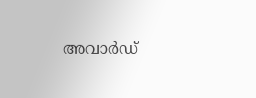അവാര്‍ഡ്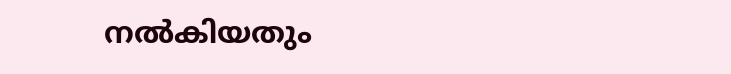നല്‍കിയതും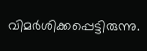വിമര്‍ശിക്കപ്പെട്ടിരുന്നു.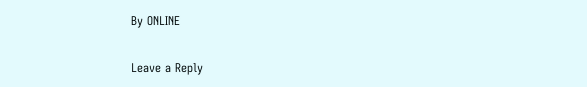By ONLINE

Leave a Reply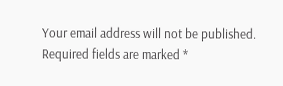Your email address will not be published. Required fields are marked *